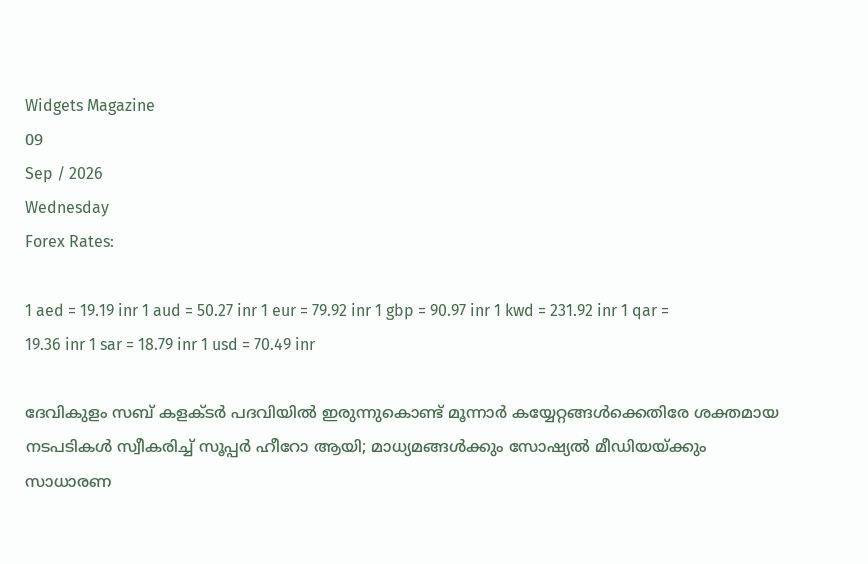Widgets Magazine
09
Sep / 2026
Wednesday
Forex Rates:

1 aed = 19.19 inr 1 aud = 50.27 inr 1 eur = 79.92 inr 1 gbp = 90.97 inr 1 kwd = 231.92 inr 1 qar = 19.36 inr 1 sar = 18.79 inr 1 usd = 70.49 inr

ദേവികുളം സബ് കളക്ടര്‍ പദവിയില്‍ ഇരുന്നുകൊണ്ട് മൂന്നാര്‍ കയ്യേറ്റങ്ങള്‍ക്കെതിരേ ശക്തമായ നടപടികള്‍ സ്വീകരിച്ച് സൂപ്പര്‍ ഹീറോ ആയി; മാധ്യമങ്ങള്‍ക്കും സോഷ്യല്‍ മീഡിയയ്ക്കും സാധാരണ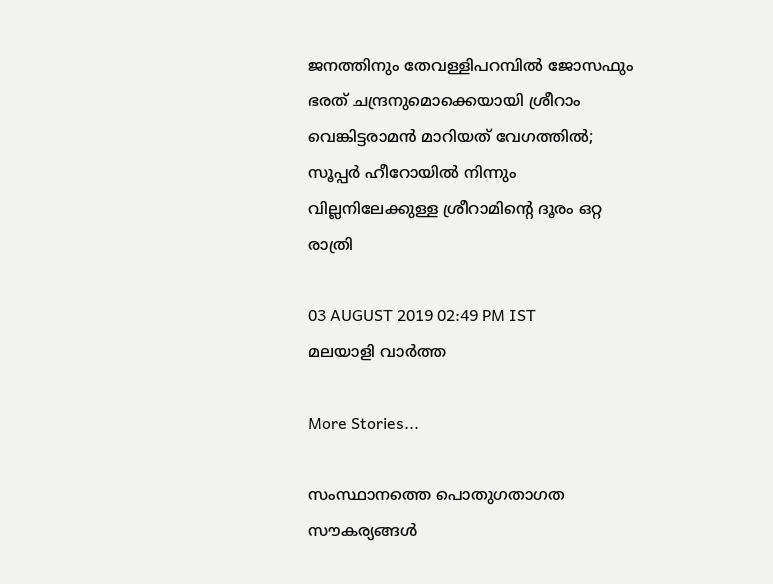ജനത്തിനും തേവള്ളിപറമ്പില്‍ ജോസഫും ഭരത് ചന്ദ്രനുമൊക്കെയായി ശ്രീറാം വെങ്കിട്ടരാമന്‍ മാറിയത് വേഗത്തിൽ; സൂപ്പര്‍ ഹീറോയില്‍ നിന്നും വില്ലനിലേക്കുള്ള ശ്രീറാമിന്റെ ദൂരം ഒറ്റ രാത്രി

03 AUGUST 2019 02:49 PM IST
മലയാളി വാര്‍ത്ത

More Stories...

സംസ്ഥാനത്തെ പൊതുഗതാഗത സൗകര്യങ്ങൾ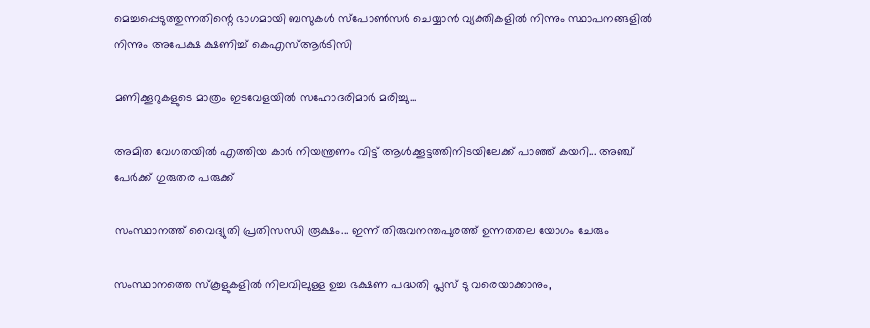മെച്ചപ്പെടുത്തുന്നതിന്റെ ഭാഗമായി ബസുകൾ സ്പോൺസർ ചെയ്യാൻ വ്യക്തികളിൽ നിന്നും സ്ഥാപനങ്ങളിൽ നിന്നും അപേക്ഷ ക്ഷണിച്ച് കെഎസ്ആർടിസി

മണിക്കൂറുകളുടെ മാത്രം ഇടവേളയിൽ സഹോദരിമാർ മരിച്ചു...

അമിത വേഗതയിൽ എത്തിയ കാർ നിയന്ത്രണം വിട്ട് ആൾക്കൂട്ടത്തിനിടയിലേക്ക് പാഞ്ഞ് കയറി... അഞ്ച് പേർക്ക് ഗുരുതര പരുക്ക്

സംസ്ഥാനത്ത് വൈദ്യുതി പ്രതിസന്ധി രൂക്ഷം... ഇന്ന് തിരുവനന്തപുരത്ത് ഉന്നതതല യോഗം ചേരും

സംസ്ഥാനത്തെ സ്കൂളുകളിൽ നിലവിലുള്ള ഉച്ച ഭക്ഷണ പദ്ധതി പ്ലസ് ടു വരെയാക്കാനും,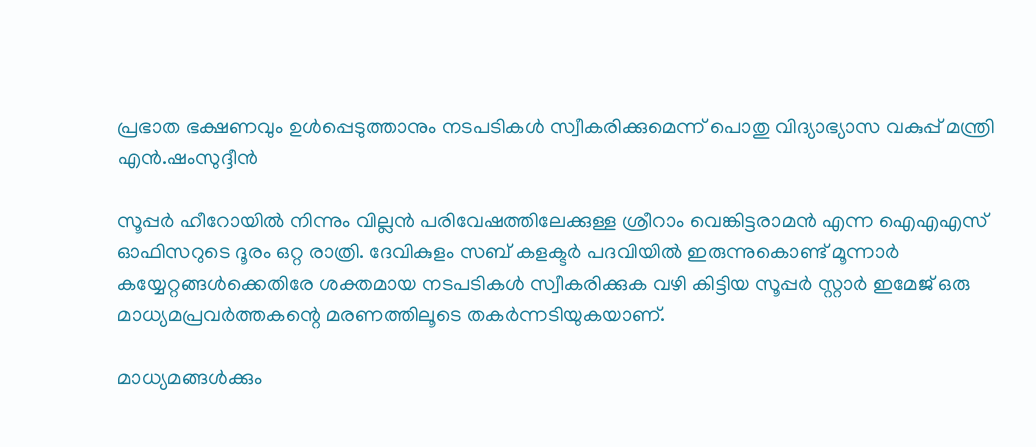പ്രഭാത ഭക്ഷണവും ഉൾപ്പെടുത്താനും നടപടികൾ സ്വീകരിക്കുമെന്ന് പൊതു വിദ്യാഭ്യാസ വകുപ്പ് മന്ത്രി എൻ.ഷംസുദ്ദീൻ

സൂപ്പര്‍ ഹീറോയില്‍ നിന്നും വില്ലൻ പരിവേഷത്തിലേക്കുള്ള ശ്രീറാം വെങ്കിട്ടരാമന്‍ എന്ന ഐഎഎസ് ഓഫിസറുടെ ദൂരം ഒറ്റ രാത്രി. ദേവികുളം സബ് കളക്ടര്‍ പദവിയില്‍ ഇരുന്നുകൊണ്ട് മൂന്നാര്‍ കയ്യേറ്റങ്ങള്‍ക്കെതിരേ ശക്തമായ നടപടികള്‍ സ്വീകരിക്കുക വഴി കിട്ടിയ സൂപ്പര്‍ സ്റ്റാര്‍ ഇമേജ് ഒരു മാധ്യമപ്രവര്‍ത്തകന്റെ മരണത്തിലൂടെ തകർന്നടിയുകയാണ്.

മാധ്യമങ്ങള്‍ക്കും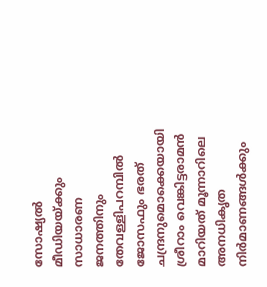സോഷ്യല്‍ മീഡിയയ്ക്കും സാധാരണ ജനത്തിനും തേവള്ളിപറമ്പില്‍ ജോസഫും ഭരത് ചന്ദ്രനുമൊക്കെയായി ശ്രീറാം വെങ്കിട്ടരാമന്‍ മാറിയത് മൂന്നാറിലെ അനധികൃത നിര്‍മാണങ്ങള്‍ക്കും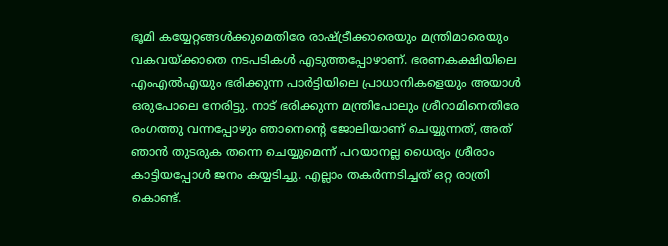ഭൂമി കയ്യേറ്റങ്ങള്‍ക്കുമെതിരേ രാഷ്ട്രീക്കാരെയും മന്ത്രിമാരെയും വകവയ്ക്കാതെ നടപടികള്‍ എടുത്തപ്പോഴാണ്. ഭരണകക്ഷിയിലെ എംഎല്‍എയും ഭരിക്കുന്ന പാര്‍ട്ടിയിലെ പ്രാധാനികളെയും അയാള്‍ ഒരുപോലെ നേരിട്ടു. നാട് ഭരിക്കുന്ന മന്ത്രിപോലും ശ്രീറാമിനെതിരേ രംഗത്തു വന്നപ്പോഴും ഞാനെന്റെ ജോലിയാണ് ചെയ്യുന്നത്, അത് ഞാന്‍ തുടരുക തന്നെ ചെയ്യുമെന്ന് പറയാനല്ല ധൈര്യം ശ്രീരാം കാട്ടിയപ്പോൾ ജനം കയ്യടിച്ചു. എല്ലാം തകർന്നടിച്ചത് ഒറ്റ രാത്രി കൊണ്ട്.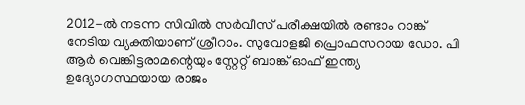2012-ല്‍ നടന്ന സിവില്‍ സര്‍വീസ് പരീക്ഷയില്‍ രണ്ടാം റാങ്ക് നേടിയ വ്യക്തിയാണ് ശ്രീറാം. സുവോളജി പ്രൊഫസറായ ഡോ. പി ആര്‍ വെങ്കിട്ടരാമന്റെയും സ്റ്റേറ്റ് ബാങ്ക് ഓഫ് ഇന്ത്യ ഉദ്യോഗസ്ഥയായ രാജം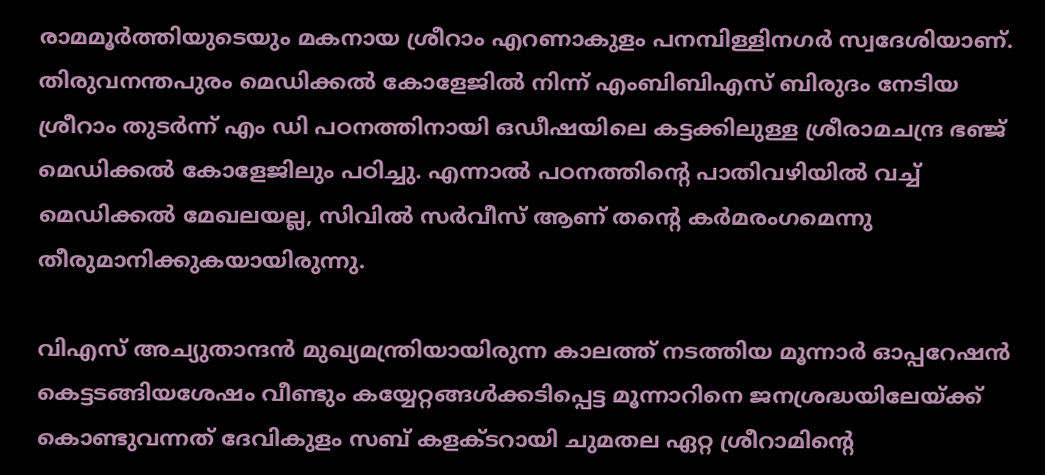രാമമൂര്‍ത്തിയുടെയും മകനായ ശ്രീറാം എറണാകുളം പനമ്പിള്ളിനഗര്‍ സ്വദേശിയാണ്. തിരുവനന്തപുരം മെഡിക്കല്‍ കോളേജില്‍ നിന്ന് എംബിബിഎസ് ബിരുദം നേടിയ ശ്രീറാം തുടര്‍ന്ന് എം ഡി പഠനത്തിനായി ഒഡീഷയിലെ കട്ടക്കിലുള്ള ശ്രീരാമചന്ദ്ര ഭഞ്ജ് മെഡിക്കല്‍ കോളേജിലും പഠിച്ചു. എന്നാല്‍ പഠനത്തിന്റെ പാതിവഴിയില്‍ വച്ച് മെഡിക്കല്‍ മേഖലയല്ല, സിവില്‍ സര്‍വീസ് ആണ് തന്റെ കര്‍മരംഗമെന്നു തീരുമാനിക്കുകയായിരുന്നു.

വിഎസ് അച്യുതാന്ദന്‍ മുഖ്യമന്ത്രിയായിരുന്ന കാലത്ത് നടത്തിയ മൂന്നാര്‍ ഓപ്പറേഷന്‍ കെട്ടടങ്ങിയശേഷം വീണ്ടും കയ്യേറ്റങ്ങള്‍ക്കടിപ്പെട്ട മൂന്നാറിനെ ജനശ്രദ്ധയിലേയ്ക്ക് കൊണ്ടുവന്നത് ദേവികുളം സബ് കളക്ടറായി ചുമതല ഏറ്റ ശ്രീറാമിന്റെ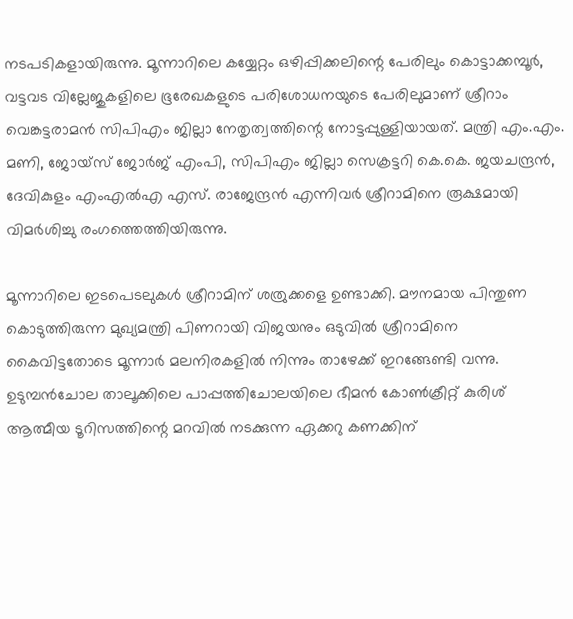നടപടികളായിരുന്നു. മൂന്നാറിലെ കയ്യേറ്റം ഒഴിപ്പിക്കലിന്റെ പേരിലും കൊട്ടാക്കമ്പൂർ, വട്ടവട വില്ലേജുകളിലെ ഭൂരേഖകളുടെ പരിശോധനയുടെ പേരിലുമാണ് ശ്രീറാം വെങ്കട്ടരാമൻ സിപിഎം ജില്ലാ നേതൃത്വത്തിന്റെ നോട്ടപ്പുള്ളിയായത്. മന്ത്രി എം.എം. മണി, ജോയ്സ് ജോർജ് എംപി, സിപിഎം ജില്ലാ സെക്രട്ടറി കെ.കെ. ജയചന്ദ്രൻ, ദേവികുളം എംഎൽഎ എസ്. രാജേന്ദ്രൻ എന്നിവർ ശ്രീറാമിനെ രൂക്ഷമായി വിമർശിച്ചു രംഗത്തെത്തിയിരുന്നു.

മൂന്നാറിലെ ഇടപെടലുകള്‍ ശ്രീറാമിന് ശത്രുക്കളെ ഉണ്ടാക്കി. മൗനമായ പിന്തുണ കൊടുത്തിരുന്ന മുഖ്യമന്ത്രി പിണറായി വിജയനും ഒടുവില്‍ ശ്രീറാമിനെ കൈവിട്ടതോടെ മൂന്നാർ മലനിരകളിൽ നിന്നും താഴേക്ക് ഇറങ്ങേണ്ടി വന്നു. ഉടുമ്പന്‍ചോല താലൂക്കിലെ പാപ്പത്തിചോലയിലെ ഭീമന്‍ കോണ്‍ക്രീറ്റ് കുരിശ് ആത്മീയ ടൂറിസത്തിന്റെ മറവില്‍ നടക്കുന്ന ഏക്കറു കണക്കിന്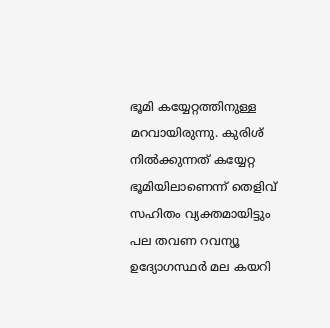ഭൂമി കയ്യേറ്റത്തിനുള്ള മറവായിരുന്നു. കുരിശ് നില്‍ക്കുന്നത് കയ്യേറ്റ ഭൂമിയിലാണെന്ന് തെളിവ് സഹിതം വ്യക്തമായിട്ടും പല തവണ റവന്യൂ ഉദ്യോഗസ്ഥര്‍ മല കയറി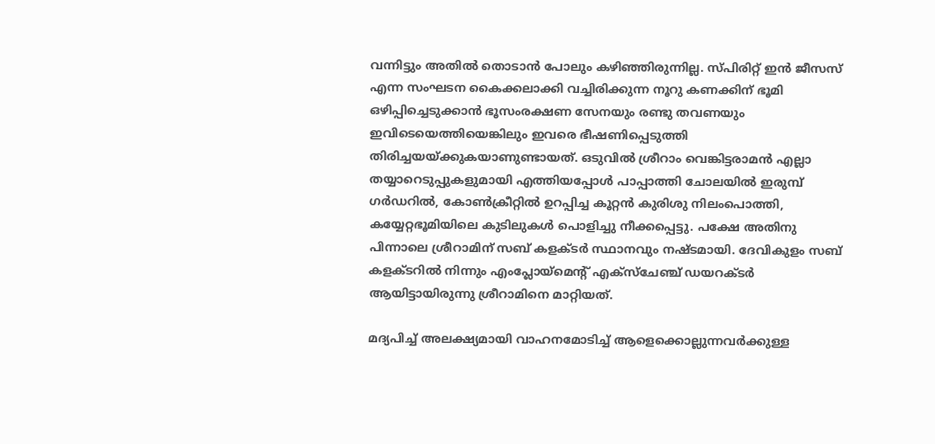വന്നിട്ടും അതില്‍ തൊടാന്‍ പോലും കഴിഞ്ഞിരുന്നില്ല. സ്പിരിറ്റ് ഇന്‍ ജീസസ് എന്ന സംഘടന കൈക്കലാക്കി വച്ചിരിക്കുന്ന നൂറു കണക്കിന് ഭൂമി ഒഴിപ്പിച്ചെടുക്കാന്‍ ഭൂസംരക്ഷണ സേനയും രണ്ടു തവണയും ഇവിടെയെത്തിയെങ്കിലും ഇവരെ ഭീഷണിപ്പെടുത്തി തിരിച്ചയയ്ക്കുകയാണുണ്ടായത്. ഒടുവില്‍ ശ്രീറാം വെങ്കിട്ടരാമന്‍ എല്ലാ തയ്യാറെടുപ്പുകളുമായി എത്തിയപ്പോള്‍ പാപ്പാത്തി ചോലയില്‍ ഇരുമ്പ് ഗര്‍ഡറില്‍, കോണ്‍ക്രീറ്റില്‍ ഉറപ്പിച്ച കൂറ്റന്‍ കുരിശു നിലംപൊത്തി, കയ്യേറ്റഭൂമിയിലെ കുടിലുകള്‍ പൊളിച്ചു നീക്കപ്പെട്ടു. പക്ഷേ അതിനു പിന്നാലെ ശ്രീറാമിന് സബ് കളക്ടര്‍ സ്ഥാനവും നഷ്ടമായി. ദേവികുളം സബ് കളക്ടറില്‍ നിന്നും എംപ്ലോയ്‌മെന്റ് എക്‌സ്‌ചേഞ്ച് ഡയറക്ടര്‍ ആയിട്ടായിരുന്നു ശ്രീറാമിനെ മാറ്റിയത്.

മദ്യപിച്ച് അലക്ഷ്യമായി വാഹനമോടിച്ച് ആളെക്കൊല്ലുന്നവർക്കുള്ള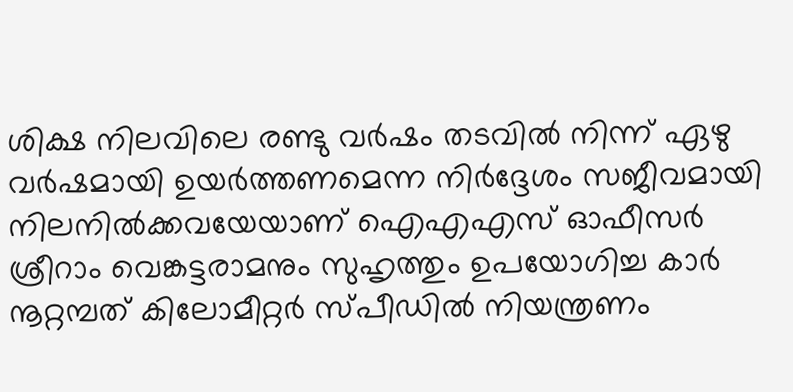ശിക്ഷ നിലവിലെ രണ്ടു വർഷം തടവിൽ നിന്ന് ഏഴു വർഷമായി ഉയർത്തണമെന്ന നിർദ്ദേശം സജീവമായി നിലനില്‍ക്കവയേയാണ് ഐഎഎസ് ഓഫീസർ ശ്രീറാം വെങ്കട്ടരാമനും സുഹൃത്തും ഉപയോഗിച്ച കാർ നൂറ്റമ്പത് കിലോമീറ്റർ സ്പീഡിൽ നിയന്ത്രണം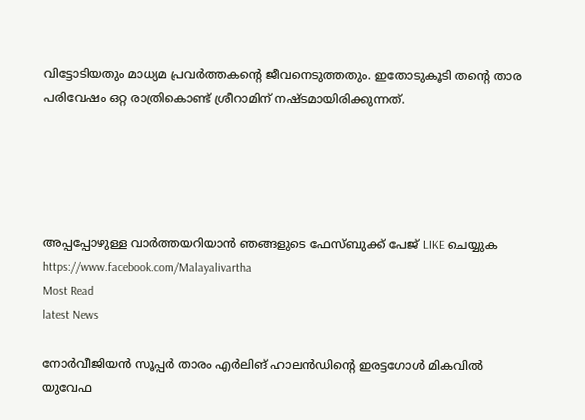വിട്ടോടിയതും മാധ്യമ പ്രവർത്തകന്റെ ജീവനെടുത്തതും. ഇതോടുകൂടി തന്റെ താര പരിവേഷം ഒറ്റ രാത്രികൊണ്ട് ശ്രീറാമിന് നഷ്ടമായിരിക്കുന്നത്.





അപ്പപ്പോഴുള്ള വാര്‍ത്തയറിയാന്‍ ഞങ്ങളുടെ ഫേസ്‌ബുക്ക്‌ പേജ് LIKE ചെയ്യുക
https://www.facebook.com/Malayalivartha
Most Read
latest News

നോർവീജിയൻ സൂപ്പർ താരം എർലിങ് ഹാലൻഡിന്റെ ഇരട്ടഗോൾ മികവിൽ യുവേഫ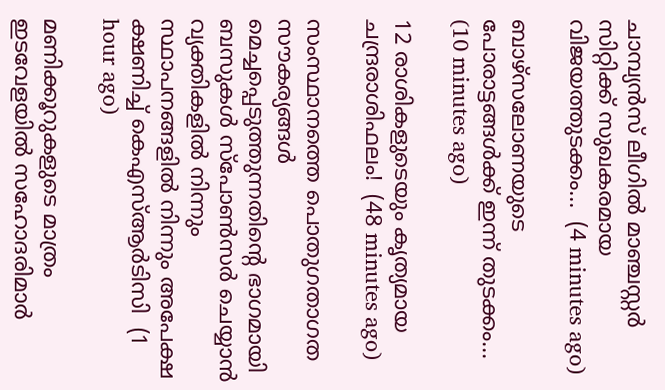ചാമ്പ്യൻസ് ലീഗിൽ മാഞ്ചസ്റ്റർ സിറ്റിക്ക് സുഖകരമായ വിജയത്തുടക്കം...  (4 minutes ago)

ബാഴ്‌സലോണയുടെ പോരാട്ടങ്ങള്‍ക്ക് ഇന്ന് തുടക്കം...  (10 minutes ago)

12 രാശികളുടെയും കൃത്യമായ ചന്ദ്രരാശിഫലം!  (48 minutes ago)

സംസ്ഥാനത്തെ പൊതുഗതാഗത സൗകര്യങ്ങൾ മെച്ചപ്പെടുത്തുന്നതിന്റെ ഭാഗമായി ബസുകൾ സ്പോൺസർ ചെയ്യാൻ വ്യക്തികളിൽ നിന്നും സ്ഥാപനങ്ങളിൽ നിന്നും അപേക്ഷ ക്ഷണിച്ച് കെഎസ്ആർടിസി  (1 hour ago)

മണിക്കൂറുകളുടെ മാത്രം ഇടവേളയിൽ സഹോദരിമാർ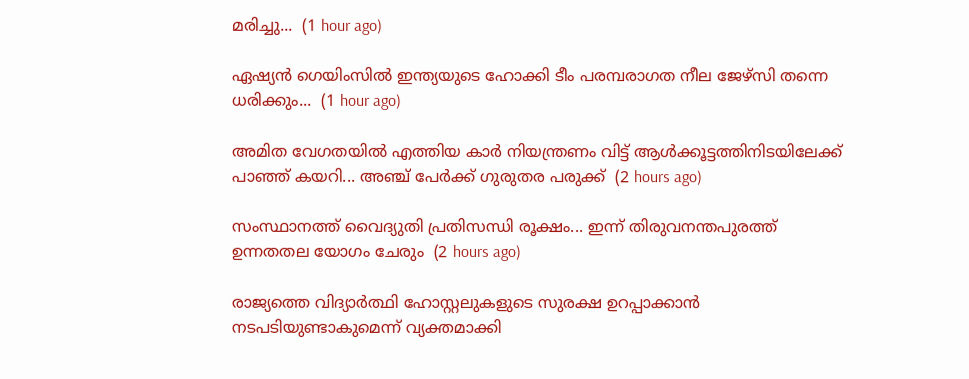മരിച്ചു...  (1 hour ago)

ഏഷ്യൻ ഗെയിംസിൽ ഇന്ത്യയുടെ ഹോക്കി ടീം പരമ്പരാഗത നീല ജേഴ്‌സി തന്നെ ധരിക്കും...  (1 hour ago)

അമിത വേഗതയിൽ എത്തിയ കാർ നിയന്ത്രണം വിട്ട് ആൾക്കൂട്ടത്തിനിടയിലേക്ക് പാഞ്ഞ് കയറി... അഞ്ച് പേർക്ക് ഗുരുതര പരുക്ക്  (2 hours ago)

സംസ്ഥാനത്ത് വൈദ്യുതി പ്രതിസന്ധി രൂക്ഷം... ഇന്ന് തിരുവനന്തപുരത്ത് ഉന്നതതല യോഗം ചേരും  (2 hours ago)

രാജ്യത്തെ വിദ്യാർത്ഥി ഹോസ്റ്റലുകളുടെ സുരക്ഷ ഉറപ്പാക്കാൻ നടപടിയുണ്ടാകുമെന്ന് വ്യക്തമാക്കി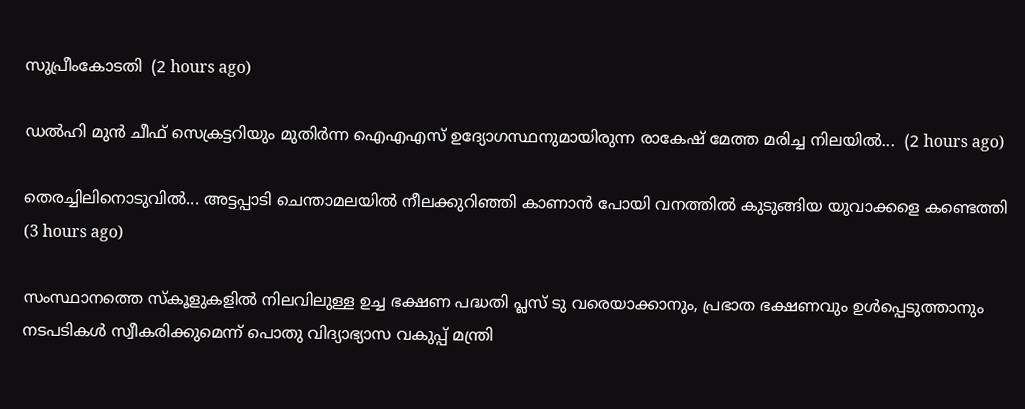സുപ്രീംകോടതി  (2 hours ago)

ഡൽഹി മുൻ ചീഫ് സെക്രട്ടറിയും മുതിർന്ന ഐഎഎസ് ഉദ്യോഗസ്ഥനുമായിരുന്ന രാകേഷ് മേത്ത മരിച്ച നിലയിൽ...  (2 hours ago)

തെരച്ചിലിനൊടുവിൽ... അട്ടപ്പാടി ചെന്താമലയിൽ നീലക്കുറിഞ്ഞി കാണാൻ പോയി വനത്തിൽ കുടുങ്ങിയ യുവാക്കളെ കണ്ടെത്തി  (3 hours ago)

സംസ്ഥാനത്തെ സ്കൂളുകളിൽ നിലവിലുള്ള ഉച്ച ഭക്ഷണ പദ്ധതി പ്ലസ് ടു വരെയാക്കാനും, പ്രഭാത ഭക്ഷണവും ഉൾപ്പെടുത്താനും നടപടികൾ സ്വീകരിക്കുമെന്ന് പൊതു വിദ്യാഭ്യാസ വകുപ്പ് മന്ത്രി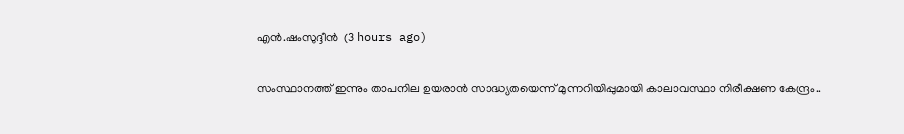എൻ.ഷംസുദ്ദീൻ  (3 hours ago)

സംസ്ഥാനത്ത് ഇന്നും താപനില ഉയരാൻ സാദ്ധ്യതയെന്ന് മുന്നറിയിപ്പുമായി കാലാവസ്ഥാ നിരീക്ഷണ കേന്ദ്രം..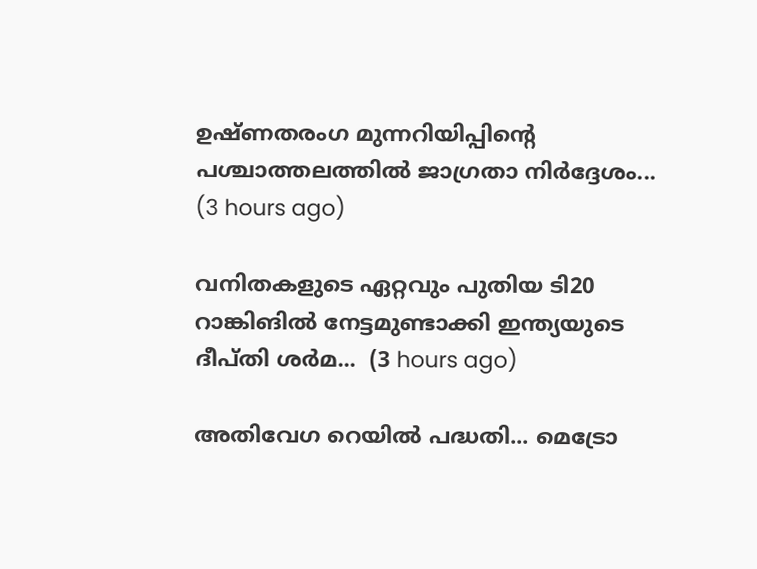ഉഷ്‌ണതരംഗ മുന്നറിയിപ്പിന്റെ പശ്ചാത്തലത്തിൽ ജാഗ്രതാ നിർദ്ദേശം...  (3 hours ago)

വനിതകളുടെ ഏറ്റവും പുതിയ ടി20 റാങ്കിങിൽ നേട്ടമുണ്ടാക്കി ഇന്ത്യയുടെ ദീപ്തി ശർമ...  (3 hours ago)

അതിവേഗ റെയിൽ പദ്ധതി... മെട്രോ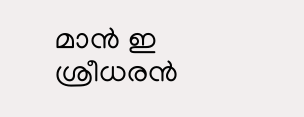മാൻ ഇ ശ്രീധരൻ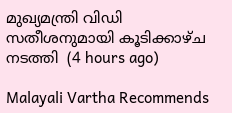മുഖ്യമന്ത്രി വിഡി സതീശനുമായി കൂടിക്കാഴ്ച നടത്തി  (4 hours ago)

Malayali Vartha Recommends